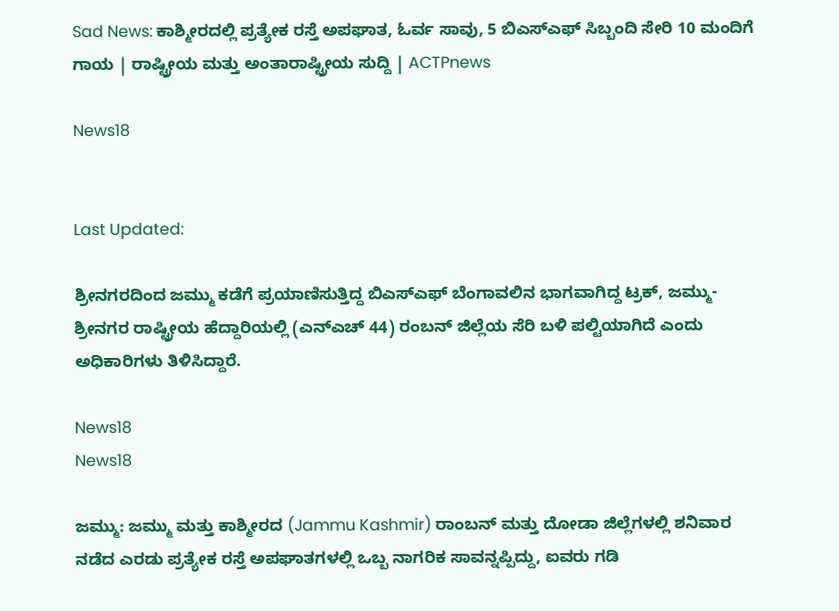Sad News: ಕಾಶ್ಮೀರದಲ್ಲಿ ಪ್ರತ್ಯೇಕ ರಸ್ತೆ ಅಪಘಾತ, ಓರ್ವ ಸಾವು, 5 ಬಿಎಸ್‌ಎಫ್ ಸಿಬ್ಬಂದಿ ಸೇರಿ 10 ಮಂದಿಗೆ ಗಾಯ | ರಾಷ್ಟ್ರೀಯ ಮತ್ತು ಅಂತಾರಾಷ್ಟ್ರೀಯ ಸುದ್ದಿ | ACTPnews

News18


Last Updated:

ಶ್ರೀನಗರದಿಂದ ಜಮ್ಮು ಕಡೆಗೆ ಪ್ರಯಾಣಿಸುತ್ತಿದ್ದ ಬಿಎಸ್‌ಎಫ್ ಬೆಂಗಾವಲಿನ ಭಾಗವಾಗಿದ್ದ ಟ್ರಕ್, ಜಮ್ಮು-ಶ್ರೀನಗರ ರಾಷ್ಟ್ರೀಯ ಹೆದ್ದಾರಿಯಲ್ಲಿ (ಎನ್‌ಎಚ್ 44) ರಂಬನ್ ಜಿಲ್ಲೆಯ ಸೆರಿ ಬಳಿ ಪಲ್ಟಿಯಾಗಿದೆ ಎಂದು ಅಧಿಕಾರಿಗಳು ತಿಳಿಸಿದ್ದಾರೆ.

News18
News18

ಜಮ್ಮು: ಜಮ್ಮು ಮತ್ತು ಕಾಶ್ಮೀರದ (Jammu Kashmir) ರಾಂಬನ್ ಮತ್ತು ದೋಡಾ ಜಿಲ್ಲೆಗಳಲ್ಲಿ ಶನಿವಾರ ನಡೆದ ಎರಡು ಪ್ರತ್ಯೇಕ ರಸ್ತೆ ಅಪಘಾತಗಳಲ್ಲಿ ಒಬ್ಬ ನಾಗರಿಕ ಸಾವನ್ನಪ್ಪಿದ್ದು, ಐವರು ಗಡಿ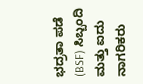ಭದ್ರತಾ ಪಡೆ (BSF) ಸಿಬ್ಬಂದಿ ಮತ್ತು ಐದು ನಾಗರಿಕರು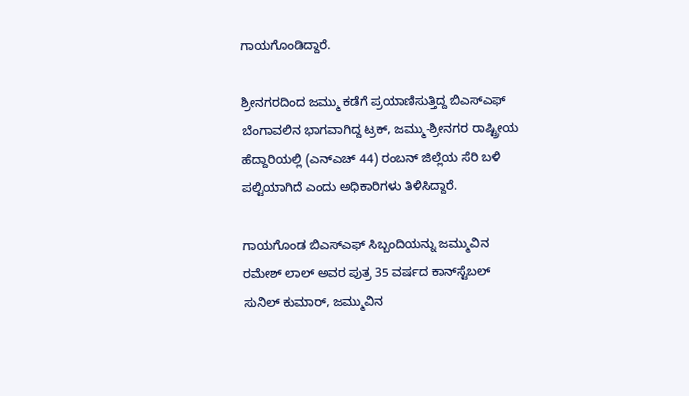ಗಾಯಗೊಂಡಿದ್ದಾರೆ.

ಶ್ರೀನಗರದಿಂದ ಜಮ್ಮು ಕಡೆಗೆ ಪ್ರಯಾಣಿಸುತ್ತಿದ್ದ ಬಿಎಸ್‌ಎಫ್ ಬೆಂಗಾವಲಿನ ಭಾಗವಾಗಿದ್ದ ಟ್ರಕ್, ಜಮ್ಮು-ಶ್ರೀನಗರ ರಾಷ್ಟ್ರೀಯ ಹೆದ್ದಾರಿಯಲ್ಲಿ (ಎನ್‌ಎಚ್ 44) ರಂಬನ್ ಜಿಲ್ಲೆಯ ಸೆರಿ ಬಳಿ ಪಲ್ಟಿಯಾಗಿದೆ ಎಂದು ಅಧಿಕಾರಿಗಳು ತಿಳಿಸಿದ್ದಾರೆ.

ಗಾಯಗೊಂಡ ಬಿಎಸ್‌ಎಫ್ ಸಿಬ್ಬಂದಿಯನ್ನು ಜಮ್ಮುವಿನ ರಮೇಶ್ ಲಾಲ್ ಅವರ ಪುತ್ರ 35 ವರ್ಷದ ಕಾನ್‌ಸ್ಟೆಬಲ್ ಸುನಿಲ್ ಕುಮಾರ್, ಜಮ್ಮುವಿನ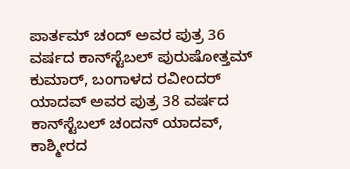ಪಾರ್ತಮ್ ಚಂದ್ ಅವರ ಪುತ್ರ 36 ವರ್ಷದ ಕಾನ್‌ಸ್ಟೆಬಲ್ ಪುರುಷೋತ್ತಮ್ ಕುಮಾರ್, ಬಂಗಾಳದ ರವೀಂದರ್ ಯಾದವ್ ಅವರ ಪುತ್ರ 38 ವರ್ಷದ ಕಾನ್‌ಸ್ಟೆಬಲ್ ಚಂದನ್ ಯಾದವ್, ಕಾಶ್ಮೀರದ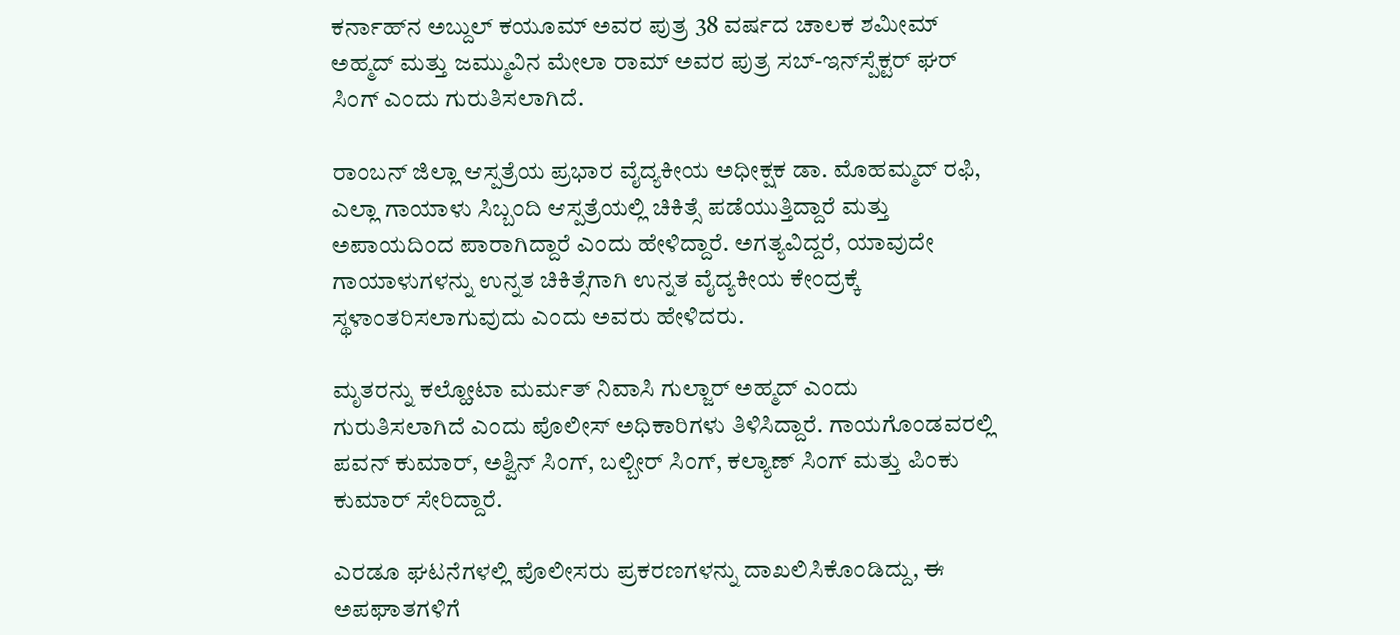ಕರ್ನಾಹ್‌ನ ಅಬ್ದುಲ್ ಕಯೂಮ್ ಅವರ ಪುತ್ರ 38 ವರ್ಷದ ಚಾಲಕ ಶಮೀಮ್ ಅಹ್ಮದ್ ಮತ್ತು ಜಮ್ಮುವಿನ ಮೇಲಾ ರಾಮ್ ಅವರ ಪುತ್ರ ಸಬ್-ಇನ್‌ಸ್ಪೆಕ್ಟರ್ ಘರ್ ಸಿಂಗ್ ಎಂದು ಗುರುತಿಸಲಾಗಿದೆ.

ರಾಂಬನ್ ಜಿಲ್ಲಾ ಆಸ್ಪತ್ರೆಯ ಪ್ರಭಾರ ವೈದ್ಯಕೀಯ ಅಧೀಕ್ಷಕ ಡಾ. ಮೊಹಮ್ಮದ್ ರಫಿ, ಎಲ್ಲಾ ಗಾಯಾಳು ಸಿಬ್ಬಂದಿ ಆಸ್ಪತ್ರೆಯಲ್ಲಿ ಚಿಕಿತ್ಸೆ ಪಡೆಯುತ್ತಿದ್ದಾರೆ ಮತ್ತು ಅಪಾಯದಿಂದ ಪಾರಾಗಿದ್ದಾರೆ ಎಂದು ಹೇಳಿದ್ದಾರೆ. ಅಗತ್ಯವಿದ್ದರೆ, ಯಾವುದೇ ಗಾಯಾಳುಗಳನ್ನು ಉನ್ನತ ಚಿಕಿತ್ಸೆಗಾಗಿ ಉನ್ನತ ವೈದ್ಯಕೀಯ ಕೇಂದ್ರಕ್ಕೆ ಸ್ಥಳಾಂತರಿಸಲಾಗುವುದು ಎಂದು ಅವರು ಹೇಳಿದರು.

ಮೃತರನ್ನು ಕಲ್ಹೋಟಾ ಮರ್ಮತ್ ನಿವಾಸಿ ಗುಲ್ಜಾರ್ ಅಹ್ಮದ್ ಎಂದು ಗುರುತಿಸಲಾಗಿದೆ ಎಂದು ಪೊಲೀಸ್ ಅಧಿಕಾರಿಗಳು ತಿಳಿಸಿದ್ದಾರೆ. ಗಾಯಗೊಂಡವರಲ್ಲಿ ಪವನ್ ಕುಮಾರ್, ಅಶ್ವಿನ್ ಸಿಂಗ್, ಬಲ್ಬೀರ್ ಸಿಂಗ್, ಕಲ್ಯಾಣ್ ಸಿಂಗ್ ಮತ್ತು ಪಿಂಕು ಕುಮಾರ್ ಸೇರಿದ್ದಾರೆ.

ಎರಡೂ ಘಟನೆಗಳಲ್ಲಿ ಪೊಲೀಸರು ಪ್ರಕರಣಗಳನ್ನು ದಾಖಲಿಸಿಕೊಂಡಿದ್ದು, ಈ ಅಪಘಾತಗಳಿಗೆ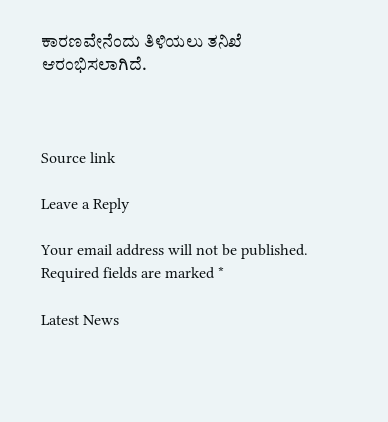ಕಾರಣವೇನೆಂದು ತಿಳಿಯಲು ತನಿಖೆ ಆರಂಭಿಸಲಾಗಿದೆ.



Source link

Leave a Reply

Your email address will not be published. Required fields are marked *

Latest News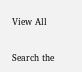View All

Search the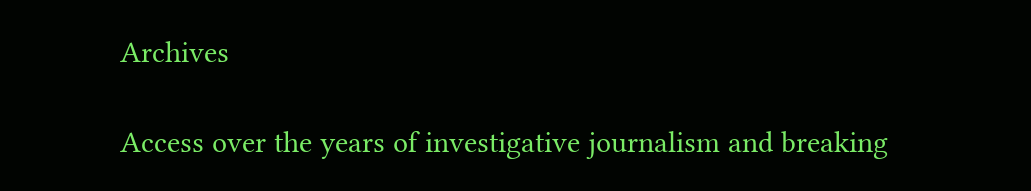Archives

Access over the years of investigative journalism and breaking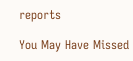reports

You May Have Missed